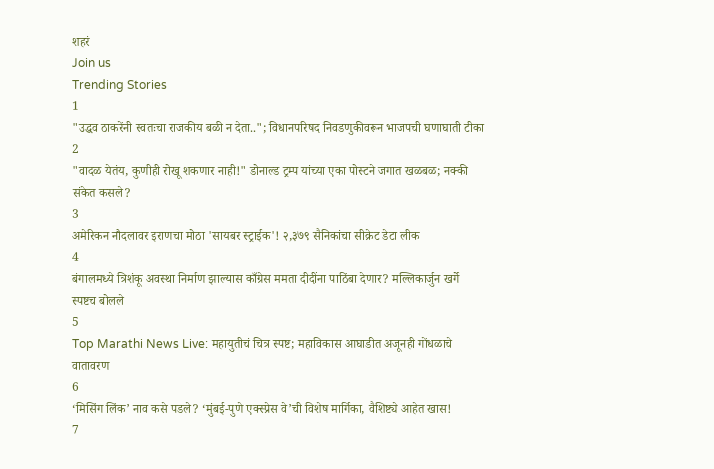शहरं
Join us
Trending Stories
1
"उद्धव ठाकरेंनी स्वतःचा राजकीय बळी न देता.."; विधानपरिषद निवडणुकीवरून भाजपची घणाघाती टीका
2
"वादळ येतंय, कुणीही रोखू शकणार नाही!" डोनाल्ड ट्रम्प यांच्या एका पोस्टने जगात खळबळ; नक्की संकेत कसले?
3
अमेरिकन नौदलावर इराणचा मोठा 'सायबर स्ट्राईक'! २,३७९ सैनिकांचा सीक्रेट डेटा लीक
4
बंगालमध्ये त्रिशंकू अवस्था निर्माण झाल्यास काँग्रेस ममता दीदींना पाठिंबा देणार? मल्लिकार्जुन खर्गे स्पष्टच बोलले
5
Top Marathi News Live: महायुतीचं चित्र स्पष्ट; महाविकास आघाडीत अजूनही गोंधळाचे वातावरण
6
‘मिसिंग लिंक’ नाव कसे पडले? ‘मुंबई-पुणे एक्स्प्रेस वे’ची विशेष मार्गिका, वैशिष्ट्ये आहेत खास!
7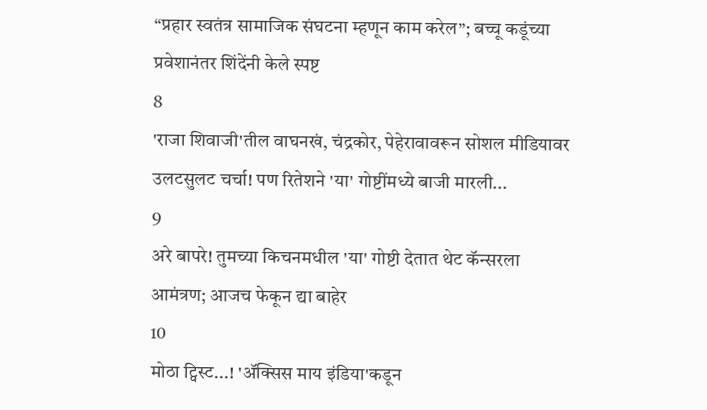“प्रहार स्वतंत्र सामाजिक संघटना म्हणून काम करेल”; बच्चू कडूंच्या प्रवेशानंतर शिंदेंनी केले स्पष्ट
8
'राजा शिवाजी'तील वाघनखं, चंद्रकोर, पेहेरावावरून सोशल मीडियावर उलटसुलट चर्चा! पण रितेशने 'या' गोष्टींमध्ये बाजी मारली...
9
अरे बापरे! तुमच्या किचनमधील 'या' गोष्टी देतात थेट कॅन्सरला आमंत्रण; आजच फेकून द्या बाहेर
10
मोठा ट्विस्ट...! 'ॲक्सिस माय इंडिया'कडून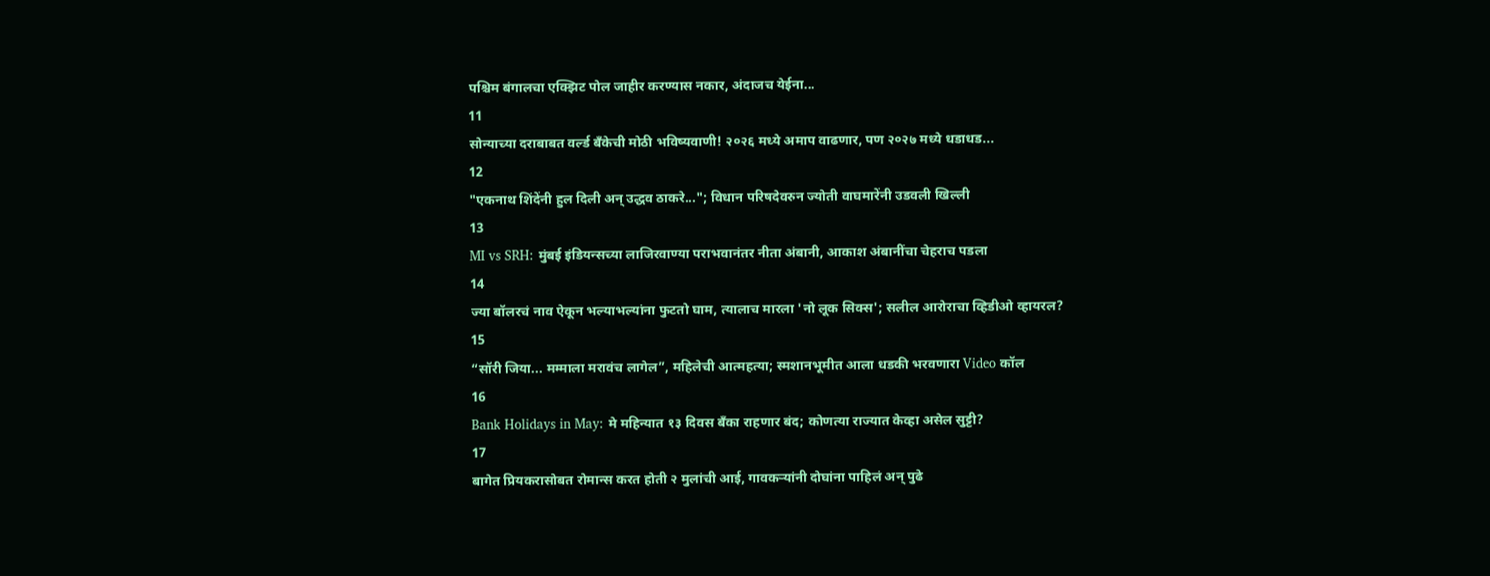पश्चिम बंगालचा एक्झिट पोल जाहीर करण्यास नकार, अंदाजच येईना...
11
सोन्याच्या दराबाबत वर्ल्ड बँकेची मोठी भविष्यवाणी! २०२६ मध्ये अमाप वाढणार, पण २०२७ मध्ये धडाधड...
12
"एकनाथ शिंदेंनी हुल दिली अन् उद्धव ठाकरे..."; विधान परिषदेवरुन ज्योती वाघमारेंनी उडवली खिल्ली
13
MI vs SRH: मुंबई इंडियन्सच्या लाजिरवाण्या पराभवानंतर नीता अंबानी, आकाश अंबानींचा चेहराच पडला
14
ज्या बॉलरचं नाव ऐकून भल्याभल्यांना फुटतो घाम, त्यालाच मारला 'नो लूक सिक्स'; सलील आरोराचा व्हिडीओ व्हायरल?
15
“सॉरी जिया... मम्माला मरावंच लागेल”, महिलेची आत्महत्या; स्मशानभूमीत आला धडकी भरवणारा Video कॉल
16
Bank Holidays in May: मे महिन्यात १३ दिवस बँका राहणार बंद; कोणत्या राज्यात केव्हा असेल सुट्टी?
17
बागेत प्रियकरासोबत रोमान्स करत होती २ मुलांची आई, गावकऱ्यांनी दोघांना पाहिलं अन् पुढे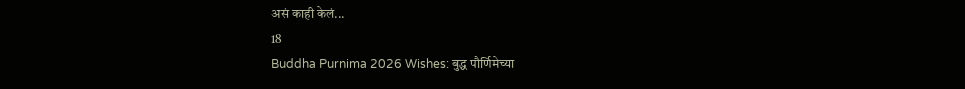असं काही केलं...
18
Buddha Purnima 2026 Wishes: बुद्ध पौर्णिमेच्या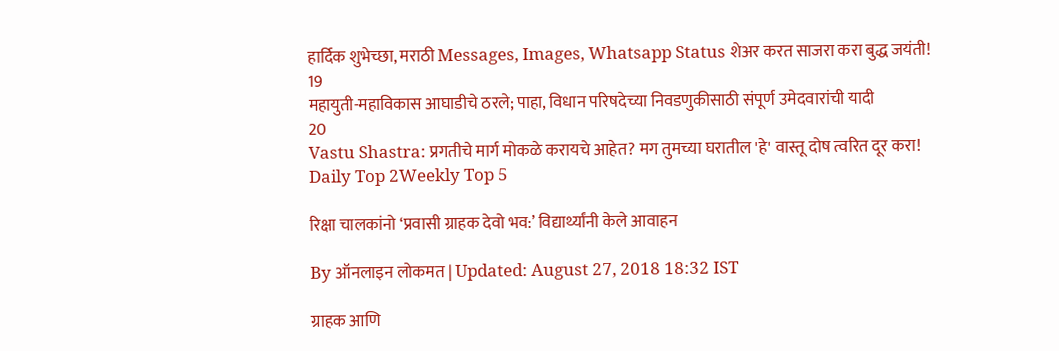हार्दिक शुभेच्छा, मराठी Messages, Images, Whatsapp Status शेअर करत साजरा करा बुद्ध जयंती!
19
महायुती-महाविकास आघाडीचे ठरले; पाहा, विधान परिषदेच्या निवडणुकीसाठी संपूर्ण उमेदवारांची यादी
20
Vastu Shastra: प्रगतीचे मार्ग मोकळे करायचे आहेत? मग तुमच्या घरातील 'हे' वास्तू दोष त्वरित दूर करा!
Daily Top 2Weekly Top 5

रिक्षा चालकांनो ‘प्रवासी ग्राहक देवो भव:’ विद्यार्थ्यांनी केले आवाहन

By ऑनलाइन लोकमत | Updated: August 27, 2018 18:32 IST

ग्राहक आणि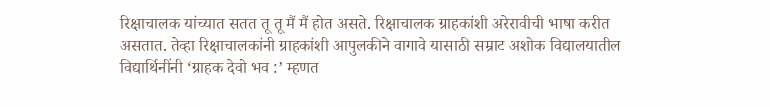रिक्षाचालक यांच्यात सतत तू तू मैं मैं होत असते. रिक्षाचालक ग्राहकांशी अरेरावीची भाषा करीत असतात. तेव्हा रिक्षाचालकांनी ग्राहकांशी आपुलकीने वागावे यासाठी सम्राट अशोक विद्यालयातील विद्यार्थिनींनी ‘ग्राहक देवो भव :’ म्हणत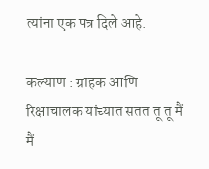त्यांना एक पत्र दिले आहे.

कल्याण : ग्राहक आणि रिक्षाचालक यांच्यात सतत तू तू मैं मैं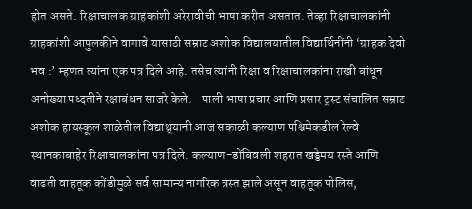होत असते. रिक्षाचालक ग्राहकांशी अरेरावीची भाषा करीत असतात. तेव्हा रिक्षाचालकांनी ग्राहकांशी आपुलकीने वागावे यासाठी सम्राट अशोक विद्यालयातील विद्यार्थिनींनी ‘ग्राहक देवो भव :’ म्हणत त्यांना एक पत्र दिले आहे. तसेच त्यांनी रिक्षा व रिक्षाचालकांना राखी बांधून अनोख्या पध्दतीने रक्षाबंधन साजरे केले.    पाली भाषा प्रचार आणि प्रसार ट्रस्ट संचालित सम्राट अशोक हायस्कूल शाळेतील विद्याथ्र्यानी आज सकाळी कल्याण पश्चिमेकडील रेल्वे स्थानकाबाहेर रिक्षाचालकांना पत्र दिले. कल्याण-डोंबिवली शहरात खड्डेमय रस्ते आणि वाढती वाहतूक कोंडीमुळे सर्व सामान्य नागरिक त्रस्त झाले असून वाहतूक पोलिस,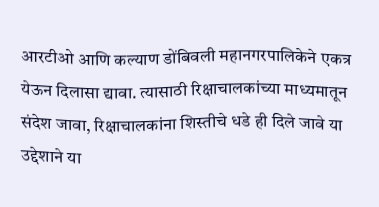आरटीओ आणि कल्याण डोंबिवली महानगरपालिकेने एकत्र येऊन दिलासा द्यावा. त्यासाठी रिक्षाचालकांच्या माध्यमातून संदेश जावा, रिक्षाचालकांना शिस्तीचे धडे ही दिले जावे या उद्देशाने या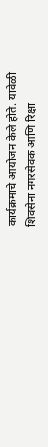कार्यक्रमाचे आयोजन केले होते. यावेळी शिवसेना नगरसेवक आणि रिक्षा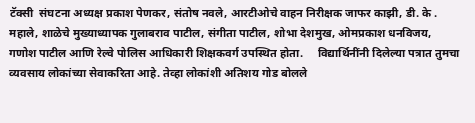टॅक्सी  संघटना अध्यक्ष प्रकाश पेणकर, संतोष नवले, आरटीओचे वाहन निरीक्षक जाफर काझी, डी. के . महाले, शाळेचे मुख्याध्यापक गुलाबराव पाटील, संगीता पाटील, शोभा देशमुख, ओमप्रकाश धनविजय, गणोश पाटील आणि रेल्वे पोलिस आधिकारी शिक्षकवर्ग उपस्थित होता.     विद्यार्थिनींनी दिलेल्या पत्रात तुमचा व्यवसाय लोकांच्या सेवाकरिता आहे. तेव्हा लोकांशी अतिशय गोड बोलले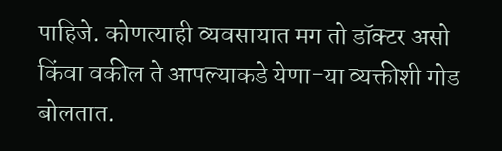पाहिजे. कोणत्याही व्यवसायात मग तो डॉक्टर असो किंवा वकील ते आपल्याकडे येणा-या व्यक्तीशी गोड बोलतात.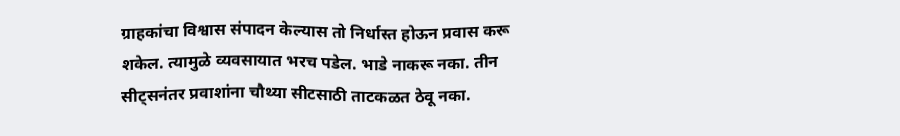ग्राहकांचा विश्वास संपादन केल्यास तो निर्धास्त होऊन प्रवास करू शकेल. त्यामुळे व्यवसायात भरच पडेल. भाडे नाकरू नका. तीन सीट्सनंतर प्रवाशांना चौथ्या सीटसाठी ताटकळत ठेवू नका.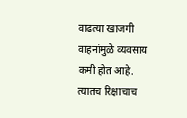वाढत्या खाजगी वाहनांमुळे व्यवसाय कमी होत आहे. त्यातच रिक्षाचाच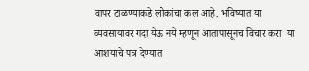वापर टाळण्याकडे लोकांचा कल आहे. भविष्यात या व्यवसायावर गदा येऊ नये म्हणून आतापासूनच विचार करा  या आशयाचे पत्र देण्यात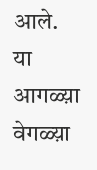आले.    या आगळ्य़ा वेगळ्य़ा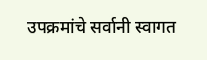उपक्रमांचे सर्वानी स्वागत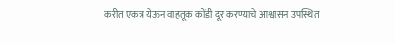करीत एकत्र येऊन वाहतूक कोंडी दूर करण्याचे आश्वासन उपस्थित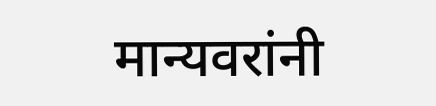मान्यवरांनी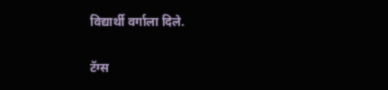विद्यार्थी वर्गाला दिले.

टॅग्स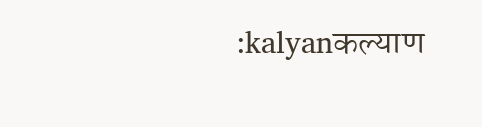:kalyanकल्याण